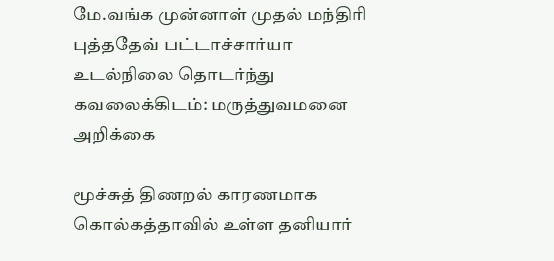மே.வங்க முன்னாள் முதல் மந்திரி புத்ததேவ் பட்டாச்சார்யா உடல்நிலை தொடர்ந்து கவலைக்கிடம்: மருத்துவமனை அறிக்கை

மூச்சுத் திணறல் காரணமாக கொல்கத்தாவில் உள்ள தனியார்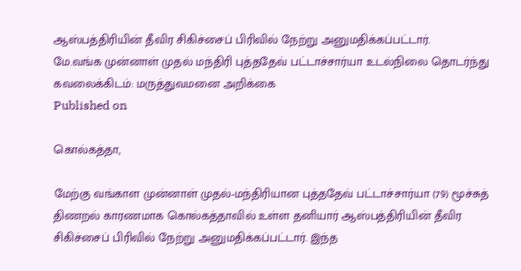ஆஸ்பத்திரியின் தீவிர சிகிச்சைப் பிரிவில் நேற்று அனுமதிக்கப்பட்டார்.
மே.வங்க முன்னாள் முதல் மந்திரி புத்ததேவ் பட்டாச்சார்யா உடல்நிலை தொடர்ந்து கவலைக்கிடம்: மருத்துவமனை அறிக்கை
Published on

கொல்கத்தா,

மேற்கு வங்காள முன்னாள் முதல்-மந்திரியான புத்ததேவ் பட்டாச்சார்யா (79) மூச்சுத் திணறல் காரணமாக கொல்கத்தாவில் உள்ள தனியார் ஆஸ்பத்திரியின் தீவிர சிகிச்சைப் பிரிவில் நேற்று அனுமதிக்கப்பட்டார். இந்த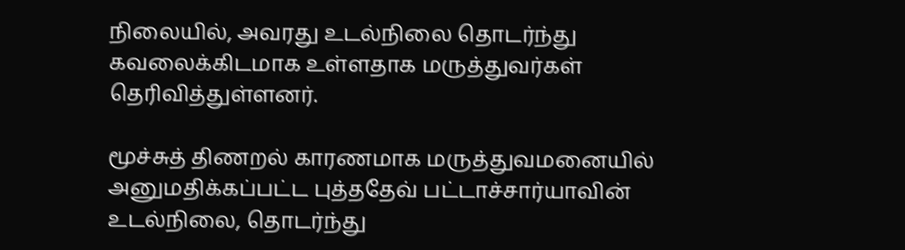நிலையில், அவரது உடல்நிலை தொடர்ந்து கவலைக்கிடமாக உள்ளதாக மருத்துவர்கள் தெரிவித்துள்ளனர்.

மூச்சுத் திணறல் காரணமாக மருத்துவமனையில் அனுமதிக்கப்பட்ட புத்ததேவ் பட்டாச்சார்யாவின் உடல்நிலை, தொடர்ந்து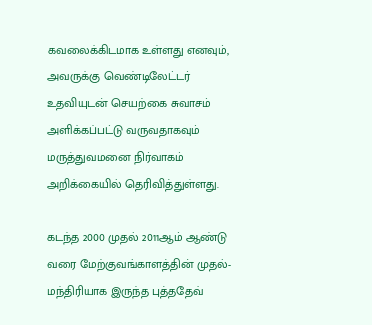கவலைக்கிடமாக உள்ளது எனவும், அவருக்கு வெண்டிலேட்டர் உதவியுடன் செயற்கை சுவாசம் அளிக்கப்பட்டு வருவதாகவும் மருத்துவமனை நிர்வாகம் அறிக்கையில் தெரிவித்துள்ளது.

கடந்த 2000 முதல் 2011ஆம் ஆண்டு வரை மேற்குவங்காளத்தின் முதல்-மந்திரியாக இருந்த புத்ததேவ்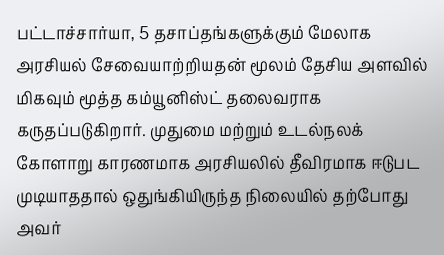பட்டாச்சார்யா, 5 தசாப்தங்களுக்கும் மேலாக அரசியல் சேவையாற்றியதன் மூலம் தேசிய அளவில் மிகவும் மூத்த கம்யூனிஸ்ட் தலைவராக கருதப்படுகிறார். முதுமை மற்றும் உடல்நலக் கோளாறு காரணமாக அரசியலில் தீவிரமாக ஈடுபட முடியாததால் ஒதுங்கியிருந்த நிலையில் தற்போது அவர்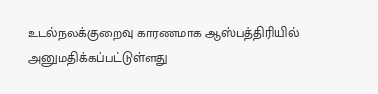உடல்நலக்குறைவு காரணமாக ஆஸ்பத்திரியில் அனுமதிக்கப்பட்டுள்ளது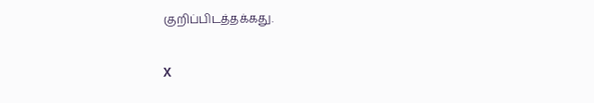குறிப்பிடத்தக்கது.

X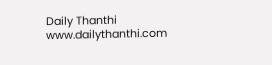Daily Thanthi
www.dailythanthi.com